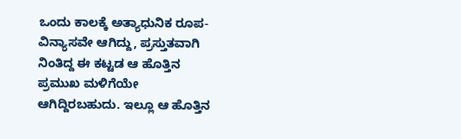ಒಂದು ಕಾಲಕ್ಕೆ ಅತ್ಯಾಧುನಿಕ ರೂಪ-ವಿನ್ಯಾಸವೇ ಆಗಿದ್ದು, ಪ್ರಸ್ತುತವಾಗಿ ನಿಂತಿದ್ದ ಈ ಕಟ್ಟಡ ಆ ಹೊತ್ತಿನ ಪ್ರಮುಖ ಮಳಿಗೆಯೇ ಆಗಿದ್ದಿರಬಹುದು. ಇಲ್ಲೂ ಆ ಹೊತ್ತಿನ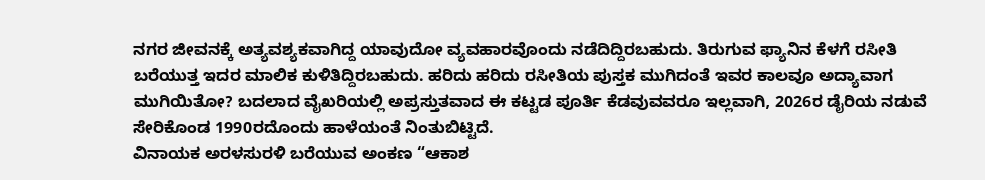ನಗರ ಜೀವನಕ್ಕೆ ಅತ್ಯವಶ್ಯಕವಾಗಿದ್ದ ಯಾವುದೋ ವ್ಯವಹಾರವೊಂದು ನಡೆದಿದ್ದಿರಬಹುದು. ತಿರುಗುವ ಫ್ಯಾನಿನ ಕೆಳಗೆ ರಸೀತಿ ಬರೆಯುತ್ತ ಇದರ ಮಾಲಿಕ ಕುಳಿತಿದ್ದಿರಬಹುದು. ಹರಿದು ಹರಿದು ರಸೀತಿಯ ಪುಸ್ತಕ ಮುಗಿದಂತೆ ಇವರ ಕಾಲವೂ ಅದ್ಯಾವಾಗ ಮುಗಿಯಿತೋ? ಬದಲಾದ ವೈಖರಿಯಲ್ಲಿ ಅಪ್ರಸ್ತುತವಾದ ಈ ಕಟ್ಟಡ ಪೂರ್ತಿ ಕೆಡವುವವರೂ ಇಲ್ಲವಾಗಿ, 2026ರ ಡೈರಿಯ ನಡುವೆ ಸೇರಿಕೊಂಡ 1990ರದೊಂದು ಹಾಳೆಯಂತೆ ನಿಂತುಬಿಟ್ಟಿದೆ.
ವಿನಾಯಕ ಅರಳಸುರಳಿ ಬರೆಯುವ ಅಂಕಣ “ಆಕಾಶ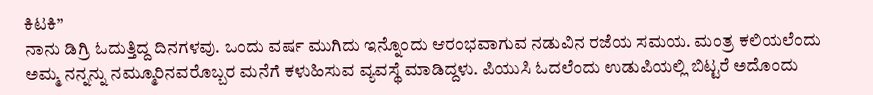ಕಿಟಕಿ”
ನಾನು ಡಿಗ್ರಿ ಓದುತ್ತಿದ್ದ ದಿನಗಳವು. ಒಂದು ವರ್ಷ ಮುಗಿದು ಇನ್ನೊಂದು ಆರಂಭವಾಗುವ ನಡುವಿನ ರಜೆಯ ಸಮಯ. ಮಂತ್ರ ಕಲಿಯಲೆಂದು ಅಮ್ಮ ನನ್ನನ್ನು ನಮ್ಮೂರಿನವರೊಬ್ಬರ ಮನೆಗೆ ಕಳುಹಿಸುವ ವ್ಯವಸ್ಥೆ ಮಾಡಿದ್ದಳು. ಪಿಯುಸಿ ಓದಲೆಂದು ಉಡುಪಿಯಲ್ಲಿ ಬಿಟ್ಟರೆ ಅದೊಂದು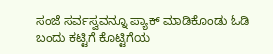ಸಂಜೆ ಸರ್ವಸ್ವವನ್ನೂ ಪ್ಯಾಕ್ ಮಾಡಿಕೊಂಡು ಓಡಿ ಬಂದು ಕಟ್ಟಿಗೆ ಕೊಟ್ಟಿಗೆಯ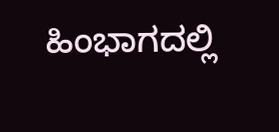ಹಿಂಭಾಗದಲ್ಲಿ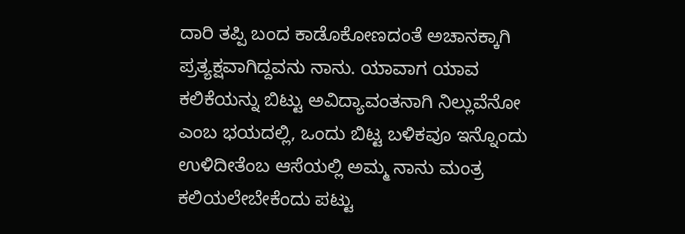ದಾರಿ ತಪ್ಪಿ ಬಂದ ಕಾಡೊಕೋಣದಂತೆ ಅಚಾನಕ್ಕಾಗಿ ಪ್ರತ್ಯಕ್ಷವಾಗಿದ್ದವನು ನಾನು. ಯಾವಾಗ ಯಾವ ಕಲಿಕೆಯನ್ನು ಬಿಟ್ಟು ಅವಿದ್ಯಾವಂತನಾಗಿ ನಿಲ್ಲುವೆನೋ ಎಂಬ ಭಯದಲ್ಲಿ, ಒಂದು ಬಿಟ್ಟ ಬಳಿಕವೂ ಇನ್ನೊಂದು ಉಳಿದೀತೆಂಬ ಆಸೆಯಲ್ಲಿ ಅಮ್ಮ ನಾನು ಮಂತ್ರ ಕಲಿಯಲೇಬೇಕೆಂದು ಪಟ್ಟು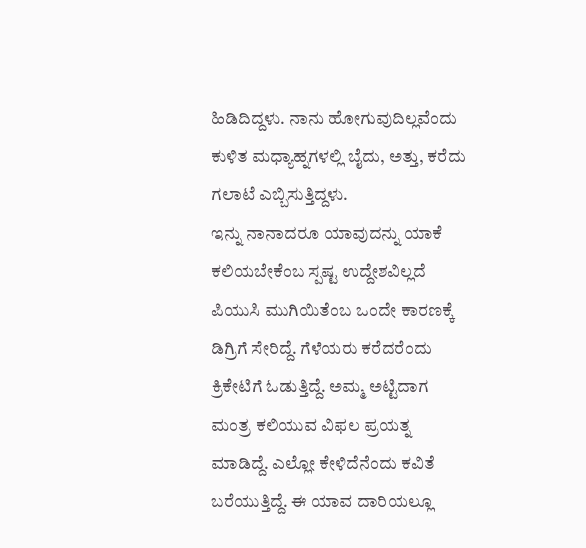ಹಿಡಿದಿದ್ದಳು. ನಾನು ಹೋಗುವುದಿಲ್ಲವೆಂದು ಕುಳಿತ ಮಧ್ಯಾಹ್ನಗಳಲ್ಲಿ ಬೈದು, ಅತ್ತು, ಕರೆದು ಗಲಾಟೆ ಎಬ್ಬಿಸುತ್ತಿದ್ದಳು.
ಇನ್ನು ನಾನಾದರೂ ಯಾವುದನ್ನು ಯಾಕೆ ಕಲಿಯಬೇಕೆಂಬ ಸ್ಪಷ್ಟ ಉದ್ದೇಶವಿಲ್ಲದೆ ಪಿಯುಸಿ ಮುಗಿಯಿತೆಂಬ ಒಂದೇ ಕಾರಣಕ್ಕೆ ಡಿಗ್ರಿಗೆ ಸೇರಿದ್ದೆ. ಗೆಳೆಯರು ಕರೆದರೆಂದು ಕ್ರಿಕೇಟಿಗೆ ಓಡುತ್ತಿದ್ದೆ. ಅಮ್ಮ ಅಟ್ಟಿದಾಗ ಮಂತ್ರ ಕಲಿಯುವ ವಿಫಲ ಪ್ರಯತ್ನ ಮಾಡಿದ್ದೆ. ಎಲ್ಲೋ ಕೇಳಿದೆನೆಂದು ಕವಿತೆ ಬರೆಯುತ್ತಿದ್ದೆ. ಈ ಯಾವ ದಾರಿಯಲ್ಲೂ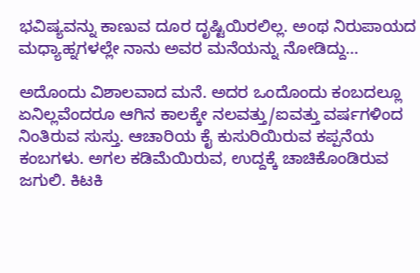ಭವಿಷ್ಯವನ್ನು ಕಾಣುವ ದೂರ ದೃಷ್ಟಿಯಿರಲಿಲ್ಲ. ಅಂಥ ನಿರುಪಾಯದ ಮಧ್ಯಾಹ್ನಗಳಲ್ಲೇ ನಾನು ಅವರ ಮನೆಯನ್ನು ನೋಡಿದ್ದು…

ಅದೊಂದು ವಿಶಾಲವಾದ ಮನೆ. ಅದರ ಒಂದೊಂದು ಕಂಬದಲ್ಲೂ ಏನಿಲ್ಲವೆಂದರೂ ಆಗಿನ ಕಾಲಕ್ಕೇ ನಲವತ್ತು/ಐವತ್ತು ವರ್ಷಗಳಿಂದ ನಿಂತಿರುವ ಸುಸ್ತು. ಆಚಾರಿಯ ಕೈ ಕುಸುರಿಯಿರುವ ಕಪ್ಪನೆಯ ಕಂಬಗಳು. ಅಗಲ ಕಡಿಮೆಯಿರುವ, ಉದ್ದಕ್ಕೆ ಚಾಚಿಕೊಂಡಿರುವ ಜಗುಲಿ. ಕಿಟಕಿ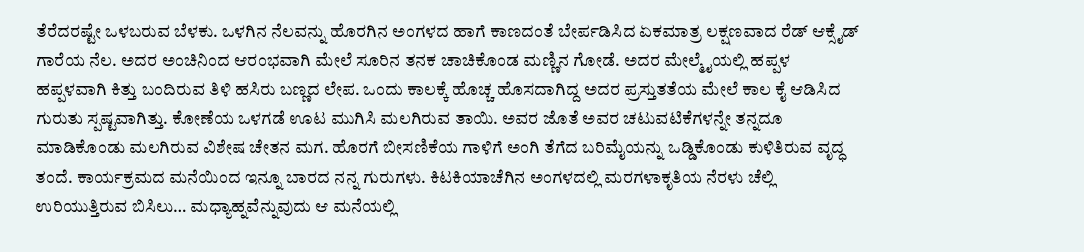ತೆರೆದರಷ್ಟೇ ಒಳಬರುವ ಬೆಳಕು. ಒಳಗಿನ ನೆಲವನ್ನು ಹೊರಗಿನ ಅಂಗಳದ ಹಾಗೆ ಕಾಣದಂತೆ ಬೇರ್ಪಡಿಸಿದ ಏಕಮಾತ್ರ ಲಕ್ಷಣವಾದ ರೆಡ್ ಆಕ್ಸೈಡ್ ಗಾರೆಯ ನೆಲ. ಅದರ ಅಂಚಿನಿಂದ ಆರಂಭವಾಗಿ ಮೇಲೆ ಸೂರಿನ ತನಕ ಚಾಚಿಕೊಂಡ ಮಣ್ಣಿನ ಗೋಡೆ. ಅದರ ಮೇಲ್ಮೈಯಲ್ಲಿ ಹಪ್ಪಳ ಹಪ್ಪಳವಾಗಿ ಕಿತ್ತು ಬಂದಿರುವ ತಿಳಿ ಹಸಿರು ಬಣ್ಣದ ಲೇಪ. ಒಂದು ಕಾಲಕ್ಕೆ ಹೊಚ್ಚ ಹೊಸದಾಗಿದ್ದ ಅದರ ಪ್ರಸ್ತುತತೆಯ ಮೇಲೆ ಕಾಲ ಕೈ ಆಡಿಸಿದ ಗುರುತು ಸ್ಪಷ್ಟವಾಗಿತ್ತು. ಕೋಣೆಯ ಒಳಗಡೆ ಊಟ ಮುಗಿಸಿ ಮಲಗಿರುವ ತಾಯಿ. ಅವರ ಜೊತೆ ಅವರ ಚಟುವಟಿಕೆಗಳನ್ನೇ ತನ್ನದೂ ಮಾಡಿಕೊಂಡು ಮಲಗಿರುವ ವಿಶೇಷ ಚೇತನ ಮಗ. ಹೊರಗೆ ಬೀಸಣಿಕೆಯ ಗಾಳಿಗೆ ಅಂಗಿ ತೆಗೆದ ಬರಿಮೈಯನ್ನು ಒಡ್ಡಿಕೊಂಡು ಕುಳಿತಿರುವ ವೃದ್ಧ ತಂದೆ. ಕಾರ್ಯಕ್ರಮದ ಮನೆಯಿಂದ ಇನ್ನೂ ಬಾರದ ನನ್ನ ಗುರುಗಳು. ಕಿಟಕಿಯಾಚೆಗಿನ ಅಂಗಳದಲ್ಲಿ ಮರಗಳಾಕೃತಿಯ ನೆರಳು ಚೆಲ್ಲಿ ಉರಿಯುತ್ತಿರುವ ಬಿಸಿಲು… ಮಧ್ಯಾಹ್ನವೆನ್ನುವುದು ಆ ಮನೆಯಲ್ಲಿ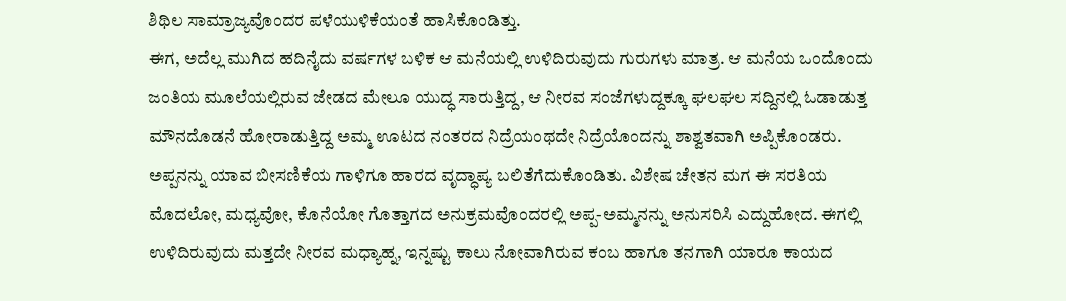ಶಿಥಿಲ ಸಾಮ್ರಾಜ್ಯವೊಂದರ ಪಳೆಯುಳಿಕೆಯಂತೆ ಹಾಸಿಕೊಂಡಿತ್ತು.
ಈಗ, ಅದೆಲ್ಲ ಮುಗಿದ ಹದಿನೈದು ವರ್ಷಗಳ ಬಳಿಕ ಆ ಮನೆಯಲ್ಲಿ ಉಳಿದಿರುವುದು ಗುರುಗಳು ಮಾತ್ರ. ಆ ಮನೆಯ ಒಂದೊಂದು ಜಂತಿಯ ಮೂಲೆಯಲ್ಲಿರುವ ಜೇಡದ ಮೇಲೂ ಯುದ್ಧ ಸಾರುತ್ತಿದ್ದ, ಆ ನೀರವ ಸಂಜೆಗಳುದ್ದಕ್ಕೂ ಘಲಘಲ ಸದ್ದಿನಲ್ಲಿ ಓಡಾಡುತ್ತ ಮೌನದೊಡನೆ ಹೋರಾಡುತ್ತಿದ್ದ ಅಮ್ಮ ಊಟದ ನಂತರದ ನಿದ್ರೆಯಂಥದೇ ನಿದ್ರೆಯೊಂದನ್ನು ಶಾಶ್ವತವಾಗಿ ಅಪ್ಪಿಕೊಂಡರು. ಅಪ್ಪನನ್ನು ಯಾವ ಬೀಸಣಿಕೆಯ ಗಾಳಿಗೂ ಹಾರದ ವೃದ್ಧಾಪ್ಯ ಬಲಿತೆಗೆದುಕೊಂಡಿತು. ವಿಶೇಷ ಚೇತನ ಮಗ ಈ ಸರತಿಯ ಮೊದಲೋ, ಮಧ್ಯವೋ, ಕೊನೆಯೋ ಗೊತ್ತಾಗದ ಅನುಕ್ರಮವೊಂದರಲ್ಲಿ ಅಪ್ಪ-ಅಮ್ಮನನ್ನು ಅನುಸರಿಸಿ ಎದ್ದುಹೋದ. ಈಗಲ್ಲಿ ಉಳಿದಿರುವುದು ಮತ್ತದೇ ನೀರವ ಮಧ್ಯಾಹ್ನ, ಇನ್ನಷ್ಟು ಕಾಲು ನೋವಾಗಿರುವ ಕಂಬ ಹಾಗೂ ತನಗಾಗಿ ಯಾರೂ ಕಾಯದ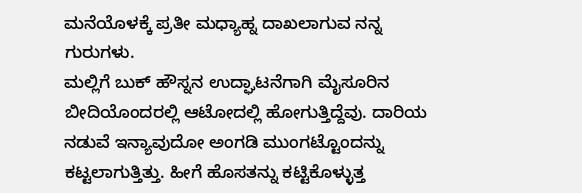ಮನೆಯೊಳಕ್ಕೆ ಪ್ರತೀ ಮಧ್ಯಾಹ್ನ ದಾಖಲಾಗುವ ನನ್ನ ಗುರುಗಳು.
ಮಲ್ಲಿಗೆ ಬುಕ್ ಹೌಸ್ನನ ಉದ್ಘಾಟನೆಗಾಗಿ ಮೈಸೂರಿನ ಬೀದಿಯೊಂದರಲ್ಲಿ ಆಟೋದಲ್ಲಿ ಹೋಗುತ್ತಿದ್ದೆವು. ದಾರಿಯ ನಡುವೆ ಇನ್ಯಾವುದೋ ಅಂಗಡಿ ಮುಂಗಟ್ಟೊಂದನ್ನು ಕಟ್ಟಲಾಗುತ್ತಿತ್ತು. ಹೀಗೆ ಹೊಸತನ್ನು ಕಟ್ಟಿಕೊಳ್ಳುತ್ತ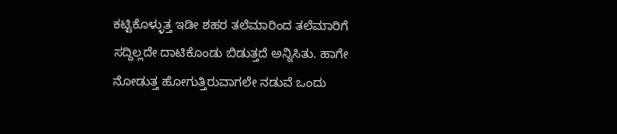ಕಟ್ಟಿಕೊಳ್ಳುತ್ತ ಇಡೀ ಶಹರ ತಲೆಮಾರಿಂದ ತಲೆಮಾರಿಗೆ ಸದ್ದಿಲ್ಲದೇ ದಾಟಿಕೊಂಡು ಬಿಡುತ್ತದೆ ಅನ್ನಿಸಿತು. ಹಾಗೇ ನೋಡುತ್ತ ಹೋಗುತ್ತಿರುವಾಗಲೇ ನಡುವೆ ಒಂದು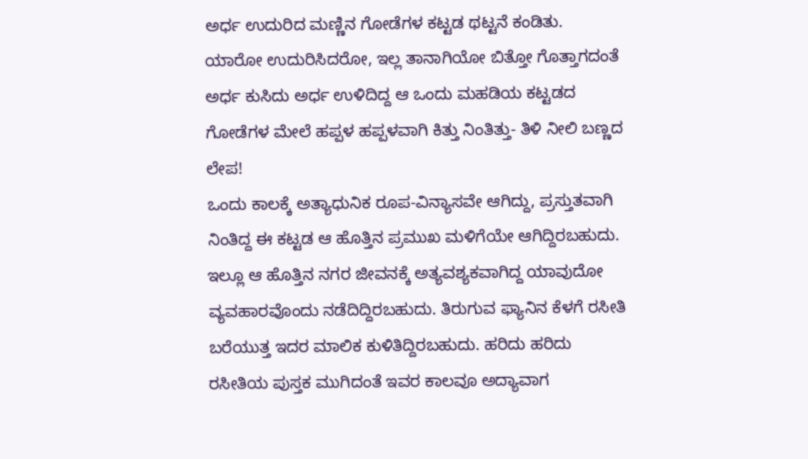ಅರ್ಧ ಉದುರಿದ ಮಣ್ಣಿನ ಗೋಡೆಗಳ ಕಟ್ಟಡ ಥಟ್ಟನೆ ಕಂಡಿತು. ಯಾರೋ ಉದುರಿಸಿದರೋ, ಇಲ್ಲ ತಾನಾಗಿಯೋ ಬಿತ್ತೋ ಗೊತ್ತಾಗದಂತೆ ಅರ್ಧ ಕುಸಿದು ಅರ್ಧ ಉಳಿದಿದ್ದ ಆ ಒಂದು ಮಹಡಿಯ ಕಟ್ಟಡದ ಗೋಡೆಗಳ ಮೇಲೆ ಹಪ್ಪಳ ಹಪ್ಪಳವಾಗಿ ಕಿತ್ತು ನಿಂತಿತ್ತು- ತಿಳಿ ನೀಲಿ ಬಣ್ಣದ ಲೇಪ!
ಒಂದು ಕಾಲಕ್ಕೆ ಅತ್ಯಾಧುನಿಕ ರೂಪ-ವಿನ್ಯಾಸವೇ ಆಗಿದ್ದು, ಪ್ರಸ್ತುತವಾಗಿ ನಿಂತಿದ್ದ ಈ ಕಟ್ಟಡ ಆ ಹೊತ್ತಿನ ಪ್ರಮುಖ ಮಳಿಗೆಯೇ ಆಗಿದ್ದಿರಬಹುದು. ಇಲ್ಲೂ ಆ ಹೊತ್ತಿನ ನಗರ ಜೀವನಕ್ಕೆ ಅತ್ಯವಶ್ಯಕವಾಗಿದ್ದ ಯಾವುದೋ ವ್ಯವಹಾರವೊಂದು ನಡೆದಿದ್ದಿರಬಹುದು. ತಿರುಗುವ ಫ್ಯಾನಿನ ಕೆಳಗೆ ರಸೀತಿ ಬರೆಯುತ್ತ ಇದರ ಮಾಲಿಕ ಕುಳಿತಿದ್ದಿರಬಹುದು. ಹರಿದು ಹರಿದು ರಸೀತಿಯ ಪುಸ್ತಕ ಮುಗಿದಂತೆ ಇವರ ಕಾಲವೂ ಅದ್ಯಾವಾಗ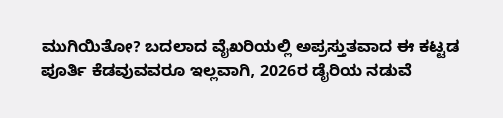ಮುಗಿಯಿತೋ? ಬದಲಾದ ವೈಖರಿಯಲ್ಲಿ ಅಪ್ರಸ್ತುತವಾದ ಈ ಕಟ್ಟಡ ಪೂರ್ತಿ ಕೆಡವುವವರೂ ಇಲ್ಲವಾಗಿ, 2026ರ ಡೈರಿಯ ನಡುವೆ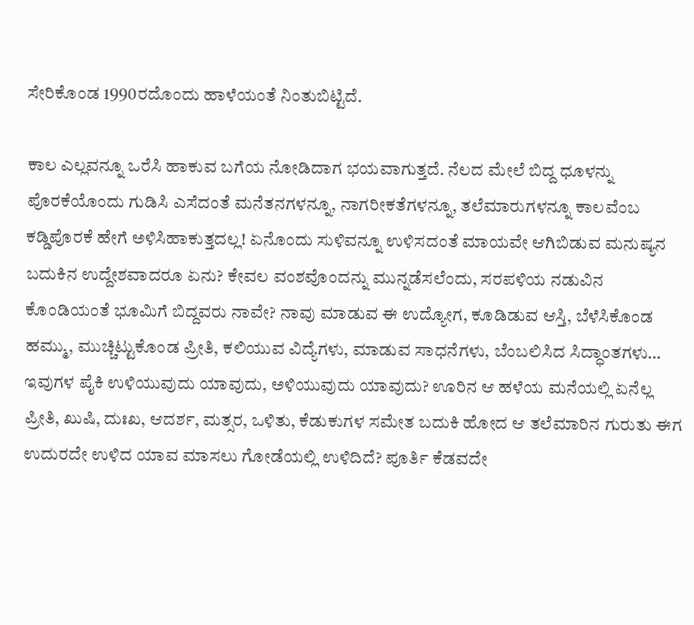ಸೇರಿಕೊಂಡ 1990ರದೊಂದು ಹಾಳೆಯಂತೆ ನಿಂತುಬಿಟ್ಟಿದೆ.

ಕಾಲ ಎಲ್ಲವನ್ನೂ ಒರೆಸಿ ಹಾಕುವ ಬಗೆಯ ನೋಡಿದಾಗ ಭಯವಾಗುತ್ತದೆ. ನೆಲದ ಮೇಲೆ ಬಿದ್ದ ಧೂಳನ್ನು ಪೊರಕೆಯೊಂದು ಗುಡಿಸಿ ಎಸೆದಂತೆ ಮನೆತನಗಳನ್ನೂ, ನಾಗರೀಕತೆಗಳನ್ನೂ, ತಲೆಮಾರುಗಳನ್ನೂ ಕಾಲವೆಂಬ ಕಡ್ಡಿಪೊರಕೆ ಹೇಗೆ ಅಳಿಸಿಹಾಕುತ್ತದಲ್ಲ! ಏನೊಂದು ಸುಳಿವನ್ನೂ ಉಳಿಸದಂತೆ ಮಾಯವೇ ಆಗಿಬಿಡುವ ಮನುಷ್ಯನ ಬದುಕಿನ ಉದ್ದೇಶವಾದರೂ ಏನು? ಕೇವಲ ವಂಶವೊಂದನ್ನು ಮುನ್ನಡೆಸಲೆಂದು, ಸರಪಳಿಯ ನಡುವಿನ ಕೊಂಡಿಯಂತೆ ಭೂಮಿಗೆ ಬಿದ್ದವರು ನಾವೇ? ನಾವು ಮಾಡುವ ಈ ಉದ್ಯೋಗ, ಕೂಡಿಡುವ ಆಸ್ತಿ, ಬೆಳೆಸಿಕೊಂಡ ಹಮ್ಮು, ಮುಚ್ಚಿಟ್ಟುಕೊಂಡ ಪ್ರೀತಿ, ಕಲಿಯುವ ವಿದ್ಯೆಗಳು, ಮಾಡುವ ಸಾಧನೆಗಳು, ಬೆಂಬಲಿಸಿದ ಸಿದ್ಧಾಂತಗಳು… ಇವುಗಳ ಪೈಕಿ ಉಳಿಯುವುದು ಯಾವುದು, ಅಳಿಯುವುದು ಯಾವುದು? ಊರಿನ ಆ ಹಳೆಯ ಮನೆಯಲ್ಲಿ ಏನೆಲ್ಲ ಪ್ರೀತಿ, ಖುಷಿ, ದುಃಖ, ಆದರ್ಶ, ಮತ್ಸರ, ಒಳಿತು, ಕೆಡುಕುಗಳ ಸಮೇತ ಬದುಕಿ ಹೋದ ಆ ತಲೆಮಾರಿನ ಗುರುತು ಈಗ ಉದುರದೇ ಉಳಿದ ಯಾವ ಮಾಸಲು ಗೋಡೆಯಲ್ಲಿ ಉಳಿದಿದೆ? ಪೂರ್ತಿ ಕೆಡವದೇ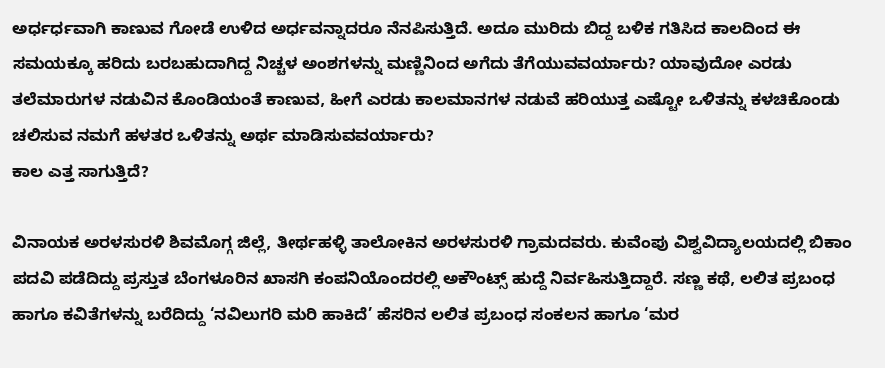ಅರ್ಧರ್ಧವಾಗಿ ಕಾಣುವ ಗೋಡೆ ಉಳಿದ ಅರ್ಧವನ್ನಾದರೂ ನೆನಪಿಸುತ್ತಿದೆ. ಅದೂ ಮುರಿದು ಬಿದ್ದ ಬಳಿಕ ಗತಿಸಿದ ಕಾಲದಿಂದ ಈ ಸಮಯಕ್ಕೂ ಹರಿದು ಬರಬಹುದಾಗಿದ್ದ ನಿಚ್ಚಳ ಅಂಶಗಳನ್ನು ಮಣ್ಣಿನಿಂದ ಅಗೆದು ತೆಗೆಯುವವರ್ಯಾರು? ಯಾವುದೋ ಎರಡು ತಲೆಮಾರುಗಳ ನಡುವಿನ ಕೊಂಡಿಯಂತೆ ಕಾಣುವ, ಹೀಗೆ ಎರಡು ಕಾಲಮಾನಗಳ ನಡುವೆ ಹರಿಯುತ್ತ ಎಷ್ಟೋ ಒಳಿತನ್ನು ಕಳಚಿಕೊಂಡು ಚಲಿಸುವ ನಮಗೆ ಹಳತರ ಒಳಿತನ್ನು ಅರ್ಥ ಮಾಡಿಸುವವರ್ಯಾರು?
ಕಾಲ ಎತ್ತ ಸಾಗುತ್ತಿದೆ?

ವಿನಾಯಕ ಅರಳಸುರಳಿ ಶಿವಮೊಗ್ಗ ಜಿಲ್ಲೆ, ತೀರ್ಥಹಳ್ಳಿ ತಾಲೋಕಿನ ಅರಳಸುರಳಿ ಗ್ರಾಮದವರು. ಕುವೆಂಪು ವಿಶ್ವವಿದ್ಯಾಲಯದಲ್ಲಿ ಬಿಕಾಂ ಪದವಿ ಪಡೆದಿದ್ದು ಪ್ರಸ್ತುತ ಬೆಂಗಳೂರಿನ ಖಾಸಗಿ ಕಂಪನಿಯೊಂದರಲ್ಲಿ ಅಕೌಂಟ್ಸ್ ಹುದ್ದೆ ನಿರ್ವಹಿಸುತ್ತಿದ್ದಾರೆ. ಸಣ್ಣ ಕಥೆ, ಲಲಿತ ಪ್ರಬಂಧ ಹಾಗೂ ಕವಿತೆಗಳನ್ನು ಬರೆದಿದ್ದು ‘ನವಿಲುಗರಿ ಮರಿ ಹಾಕಿದೆ’ ಹೆಸರಿನ ಲಲಿತ ಪ್ರಬಂಧ ಸಂಕಲನ ಹಾಗೂ ‘ಮರ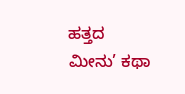ಹತ್ತದ ಮೀನು’ ಕಥಾ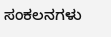ಸಂಕಲನಗಳು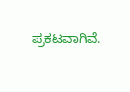ಪ್ರಕಟವಾಗಿವೆ.